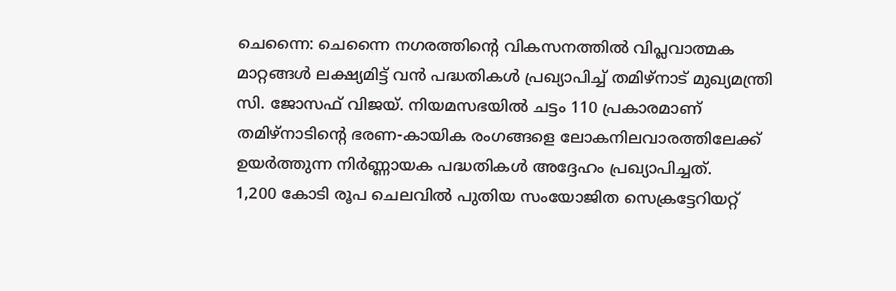ചെന്നൈ: ചെന്നൈ നഗരത്തിന്റെ വികസനത്തിൽ വിപ്ലവാത്മക മാറ്റങ്ങൾ ലക്ഷ്യമിട്ട് വൻ പദ്ധതികൾ പ്രഖ്യാപിച്ച് തമിഴ്നാട് മുഖ്യമന്ത്രി സി. ജോസഫ് വിജയ്. നിയമസഭയിൽ ചട്ടം 110 പ്രകാരമാണ് തമിഴ്നാടിന്റെ ഭരണ-കായിക രംഗങ്ങളെ ലോകനിലവാരത്തിലേക്ക് ഉയർത്തുന്ന നിർണ്ണായക പദ്ധതികൾ അദ്ദേഹം പ്രഖ്യാപിച്ചത്.
1,200 കോടി രൂപ ചെലവിൽ പുതിയ സംയോജിത സെക്രട്ടേറിയറ്റ്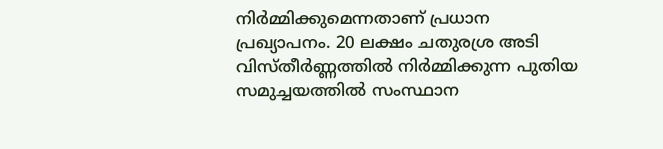നിർമ്മിക്കുമെന്നതാണ് പ്രധാന പ്രഖ്യാപനം. 20 ലക്ഷം ചതുരശ്ര അടി വിസ്തീർണ്ണത്തിൽ നിർമ്മിക്കുന്ന പുതിയ സമുച്ചയത്തിൽ സംസ്ഥാന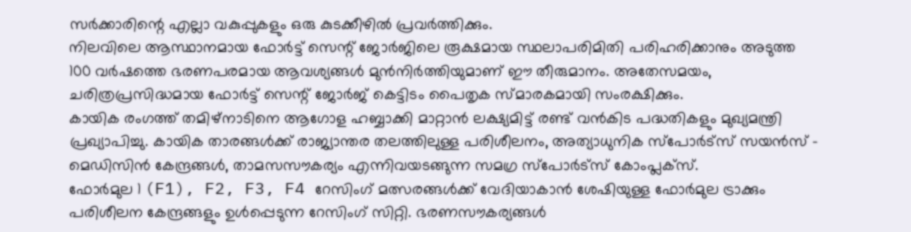സർക്കാരിന്റെ എല്ലാ വകുപ്പുകളും ഒരു കുടക്കീഴിൽ പ്രവർത്തിക്കും.
നിലവിലെ ആസ്ഥാനമായ ഫോർട്ട് സെന്റ് ജോർജിലെ രൂക്ഷമായ സ്ഥലാപരിമിതി പരിഹരിക്കാനും അടുത്ത 100 വർഷത്തെ ഭരണപരമായ ആവശ്യങ്ങൾ മുൻനിർത്തിയുമാണ് ഈ തീരുമാനം. അതേസമയം, ചരിത്രപ്രസിദ്ധമായ ഫോർട്ട് സെന്റ് ജോർജ് കെട്ടിടം പൈതൃക സ്മാരകമായി സംരക്ഷിക്കും.
കായിക രംഗത്ത് തമിഴ്നാടിനെ ആഗോള ഹബ്ബാക്കി മാറ്റാൻ ലക്ഷ്യമിട്ട് രണ്ട് വൻകിട പദ്ധതികളും മുഖ്യമന്ത്രി പ്രഖ്യാപിച്ചു. കായിക താരങ്ങൾക്ക് രാജ്യാന്തര തലത്തിലുള്ള പരിശീലനം, അത്യാധുനിക സ്പോർട്സ് സയൻസ് - മെഡിസിൻ കേന്ദ്രങ്ങൾ, താമസസൗകര്യം എന്നിവയടങ്ങുന്ന സമഗ്ര സ്പോർട്സ് കോംപ്ലക്സ്.
ഫോർമുല 1 (F1), F2, F3, F4 റേസിംഗ് മത്സരങ്ങൾക്ക് വേദിയാകാൻ ശേഷിയുള്ള ഫോർമുല ട്രാക്കും പരിശീലന കേന്ദ്രങ്ങളും ഉൾപ്പെടുന്ന റേസിംഗ് സിറ്റി. ഭരണസൗകര്യങ്ങൾ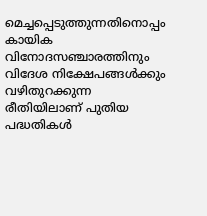മെച്ചപ്പെടുത്തുന്നതിനൊപ്പം കായിക വിനോദസഞ്ചാരത്തിനും വിദേശ നിക്ഷേപങ്ങൾക്കും വഴിതുറക്കുന്ന രീതിയിലാണ് പുതിയ പദ്ധതികൾ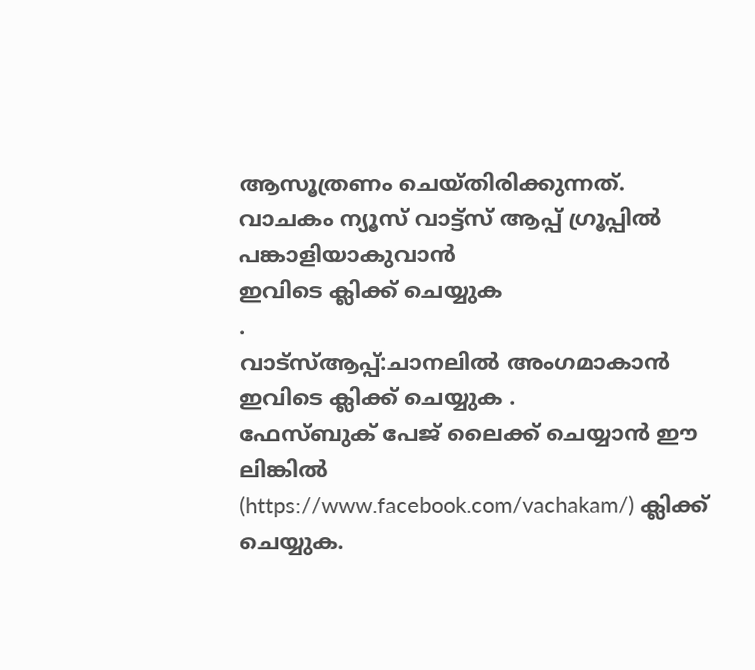ആസൂത്രണം ചെയ്തിരിക്കുന്നത്.
വാചകം ന്യൂസ് വാട്ട്സ് ആപ്പ് ഗ്രൂപ്പിൽ പങ്കാളിയാകുവാൻ
ഇവിടെ ക്ലിക്ക് ചെയ്യുക
.
വാട്സ്ആപ്പ്:ചാനലിൽ അംഗമാകാൻ ഇവിടെ ക്ലിക്ക് ചെയ്യുക .
ഫേസ്ബുക് പേജ് ലൈക്ക് ചെയ്യാൻ ഈ ലിങ്കിൽ (https://www.facebook.com/vachakam/) ക്ലിക്ക് ചെയ്യുക.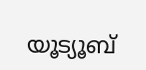യൂട്യൂബ്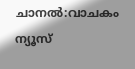ചാനൽ:വാചകം ന്യൂസ്